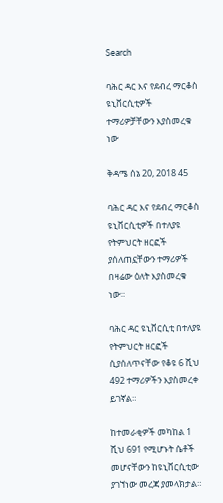Search

ባሕር ዳር እና የደብረ ማርቆስ ዩኒቨርሲቲዎች ተማሪዎቻቸውን እያስመረቁ ነው

ቅዳሜ ሰኔ 20, 2018 45

ባሕር ዳር እና የደብረ ማርቆስ ዩኒቨርሲቲዎች በተለያዩ የትምህርት ዘርፎች ያሰለጠኗቸውን ተማሪዎች በዛሬው ዕለት እያስመረቁ ነው።

ባሕር ዳር ዩኒቨርሲቲ በተለያዩ የትምህርት ዘርፎች ሲያሰለጥናቸው የቆዩ 6 ሺህ 492 ተማሪዎችን እያስመረቀ ይገኛል።

ከተመራቂዎች መካከል 1 ሺህ 691 የሚሆኑት ሴቶች መሆናቸውን ከዩኒቨርሲቲው ያገኘነው መረጃ ያመላክታል።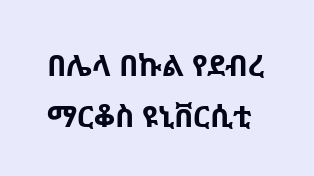በሌላ በኩል የደብረ ማርቆስ ዩኒቨርሲቲ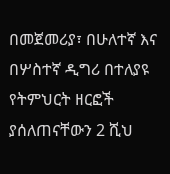በመጀመሪያ፣ በሁለተኛ እና በሦስተኛ ዲግሪ በተለያዩ የትምህርት ዘርፎች ያሰለጠናቸውን 2 ሺህ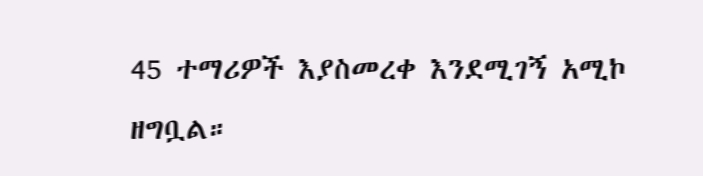45 ተማሪዎች እያስመረቀ እንደሚገኝ አሚኮ ዘግቧል።